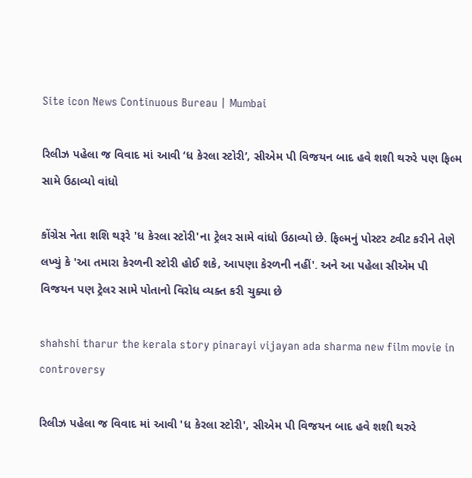Site icon News Continuous Bureau | Mumbai

રિલીઝ પહેલા જ વિવાદ માં આવી ‘ધ કેરલા સ્ટોરી’, સીએમ પી વિજયન બાદ હવે શશી થરુરે પણ ફિલ્મ સામે ઉઠાવ્યો વાંધો

કોંગ્રેસ નેતા શશિ થરૂરે 'ધ કેરલા સ્ટોરી'ના ટ્રેલર સામે વાંધો ઉઠાવ્યો છે. ફિલ્મનું પોસ્ટર ટ્વીટ કરીને તેણે લખ્યું કે 'આ તમારા કેરળની સ્ટોરી હોઈ શકે, આપણા કેરળની નહીં'. અને આ પહેલા સીએમ પી વિજયન પણ ટ્રેલર સામે પોતાનો વિરોધ વ્યક્ત કરી ચુક્યા છે

shahshi tharur the kerala story pinarayi vijayan ada sharma new film movie in controversy

રિલીઝ પહેલા જ વિવાદ માં આવી 'ધ કેરલા સ્ટોરી', સીએમ પી વિજયન બાદ હવે શશી થરુરે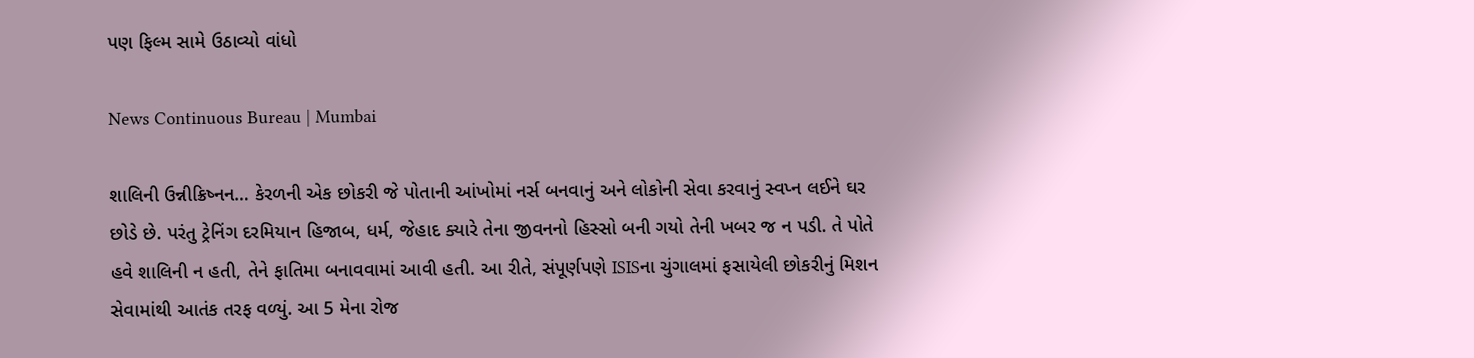પણ ફિલ્મ સામે ઉઠાવ્યો વાંધો

News Continuous Bureau | Mumbai

શાલિની ઉન્નીક્રિષ્નન… કેરળની એક છોકરી જે પોતાની આંખોમાં નર્સ બનવાનું અને લોકોની સેવા કરવાનું સ્વપ્ન લઈને ઘર છોડે છે. પરંતુ ટ્રેનિંગ દરમિયાન હિજાબ, ધર્મ, જેહાદ ક્યારે તેના જીવનનો હિસ્સો બની ગયો તેની ખબર જ ન પડી. તે પોતે હવે શાલિની ન હતી, તેને ફાતિમા બનાવવામાં આવી હતી. આ રીતે, સંપૂર્ણપણે ISISના ચુંગાલમાં ફસાયેલી છોકરીનું મિશન સેવામાંથી આતંક તરફ વળ્યું. આ 5 મેના રોજ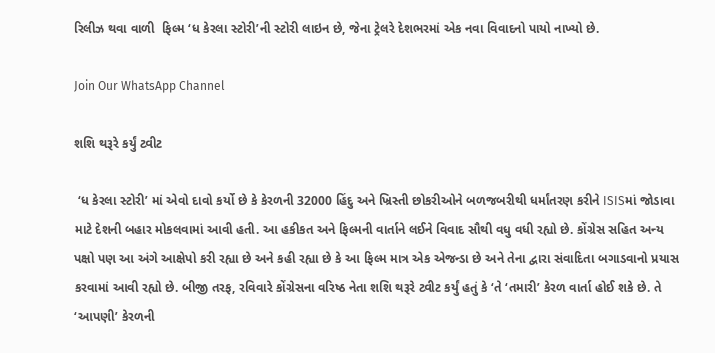રિલીઝ થવા વાળી  ફિલ્મ ‘ધ કેરલા સ્ટોરી’ની સ્ટોરી લાઇન છે, જેના ટ્રેલરે દેશભરમાં એક નવા વિવાદનો પાયો નાખ્યો છે.

Join Our WhatsApp Channel

શશિ થરૂરે કર્યું ટ્વીટ

 ‘ધ કેરલા સ્ટોરી’ માં એવો દાવો કર્યો છે કે કેરળની 32000 હિંદુ અને ખ્રિસ્તી છોકરીઓને બળજબરીથી ધર્માંતરણ કરીને ISISમાં જોડાવા માટે દેશની બહાર મોકલવામાં આવી હતી. આ હકીકત અને ફિલ્મની વાર્તાને લઈને વિવાદ સૌથી વધુ વધી રહ્યો છે. કોંગ્રેસ સહિત અન્ય પક્ષો પણ આ અંગે આક્ષેપો કરી રહ્યા છે અને કહી રહ્યા છે કે આ ફિલ્મ માત્ર એક એજન્ડા છે અને તેના દ્વારા સંવાદિતા બગાડવાનો પ્રયાસ કરવામાં આવી રહ્યો છે. બીજી તરફ, રવિવારે કોંગ્રેસના વરિષ્ઠ નેતા શશિ થરૂરે ટ્વીટ કર્યું હતું કે ‘તે ‘તમારી’ કેરળ વાર્તા હોઈ શકે છે. તે ‘આપણી’ કેરળની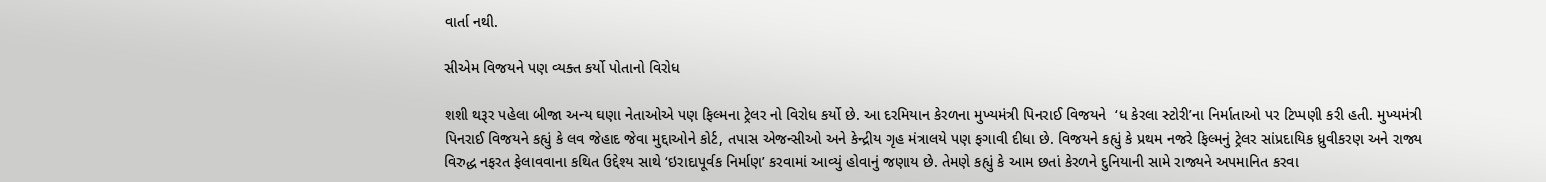વાર્તા નથી.

સીએમ વિજયને પણ વ્યક્ત કર્યો પોતાનો વિરોધ

શશી થરૂર પહેલા બીજા અન્ય ઘણા નેતાઓએ પણ ફિલ્મના ટ્રેલર નો વિરોધ કર્યો છે. આ દરમિયાન કેરળના મુખ્યમંત્રી પિનરાઈ વિજયને  ‘ધ કેરલા સ્ટોરી’ના નિર્માતાઓ પર ટિપ્પણી કરી હતી. મુખ્યમંત્રી પિનરાઈ વિજયને કહ્યું કે લવ જેહાદ જેવા મુદ્દાઓને કોર્ટ, તપાસ એજન્સીઓ અને કેન્દ્રીય ગૃહ મંત્રાલયે પણ ફગાવી દીધા છે. વિજયને કહ્યું કે પ્રથમ નજરે ફિલ્મનું ટ્રેલર સાંપ્રદાયિક ધ્રુવીકરણ અને રાજ્ય વિરુદ્ધ નફરત ફેલાવવાના કથિત ઉદ્દેશ્ય સાથે ‘ઇરાદાપૂર્વક નિર્માણ’ કરવામાં આવ્યું હોવાનું જણાય છે. તેમણે કહ્યું કે આમ છતાં કેરળને દુનિયાની સામે રાજ્યને અપમાનિત કરવા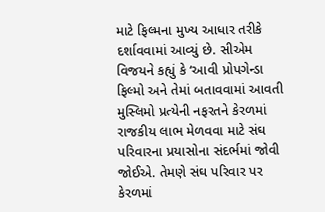માટે ફિલ્મના મુખ્ય આધાર તરીકે દર્શાવવામાં આવ્યું છે. સીએમ વિજયને કહ્યું કે ‘આવી પ્રોપગેન્ડા ફિલ્મો અને તેમાં બતાવવામાં આવતી મુસ્લિમો પ્રત્યેની નફરતને કેરળમાં રાજકીય લાભ મેળવવા માટે સંઘ પરિવારના પ્રયાસોના સંદર્ભમાં જોવી જોઈએ. તેમણે સંઘ પરિવાર પર કેરળમાં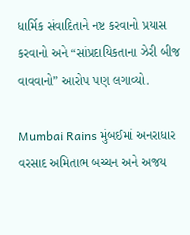ધાર્મિક સંવાદિતાને નષ્ટ કરવાનો પ્રયાસ કરવાનો અને “સાંપ્રદાયિકતાના ઝેરી બીજ વાવવાનો” આરોપ પણ લગાવ્યો.

Mumbai Rains મુંબઈમાં અનરાધાર વરસાદ અમિતાભ બચ્ચન અને અજય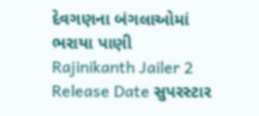દેવગણના બંગલાઓમાં ભરાયા પાણી
Rajinikanth Jailer 2 Release Date સુપરસ્ટાર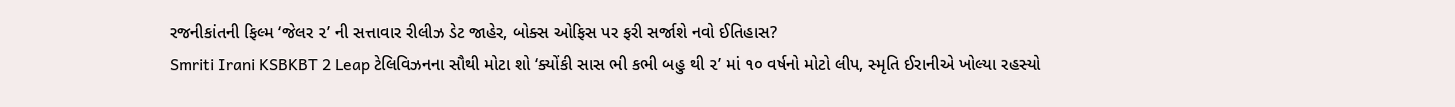રજનીકાંતની ફિલ્મ ‘જેલર ૨’ ની સત્તાવાર રીલીઝ ડેટ જાહેર, બોક્સ ઓફિસ પર ફરી સર્જાશે નવો ઈતિહાસ?
Smriti Irani KSBKBT 2 Leap ટેલિવિઝનના સૌથી મોટા શો ‘ક્યોંકી સાસ ભી કભી બહુ થી ૨’ માં ૧૦ વર્ષનો મોટો લીપ, સ્મૃતિ ઈરાનીએ ખોલ્યા રહસ્યો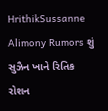HrithikSussanne Alimony Rumors શું સુઝૈન ખાને રિતિક રોશન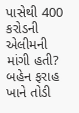પાસેથી 400 કરોડની એલીમની માંગી હતી? બહેન ફરાહ ખાને તોડી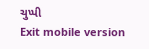ચુપ્પી
Exit mobile version